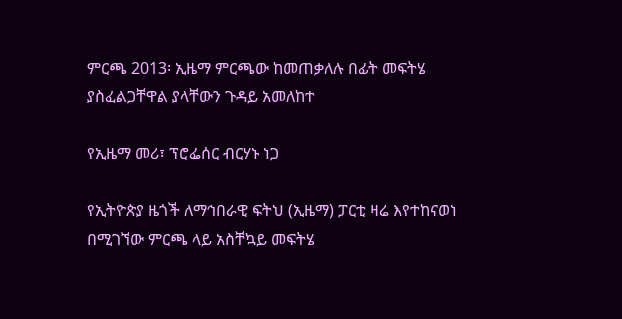ምርጫ 2013፡ ኢዜማ ምርጫው ከመጠቃለሉ በፊት መፍትሄ ያስፈልጋቸዋል ያላቸውን ጉዳይ አመለከተ

የኢዜማ መሪ፣ ፕሮፌሰር ብርሃኑ ነጋ

የኢትዮጵያ ዜጎች ለማኅበራዊ ፍትህ (ኢዜማ) ፓርቲ ዛሬ እየተከናወነ በሚገኘው ምርጫ ላይ አስቸኳይ መፍትሄ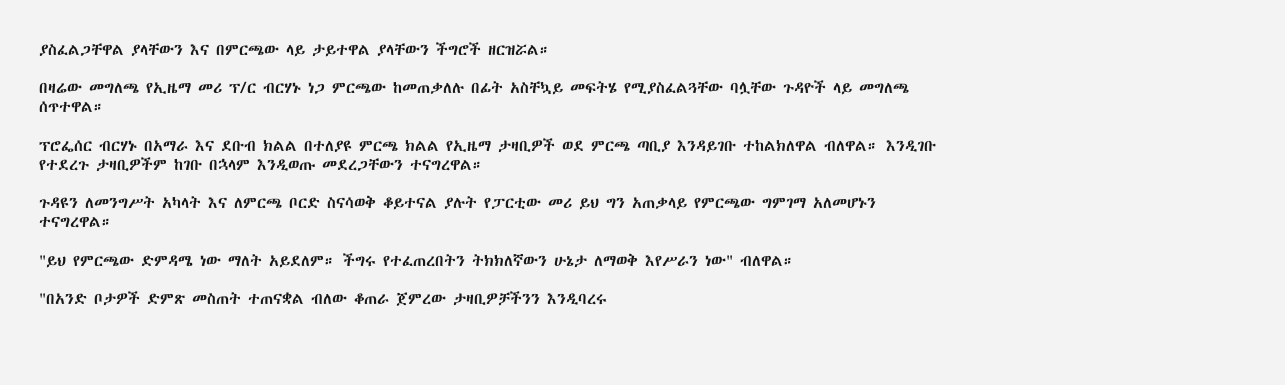ያስፈልጋቸዋል ያላቸውን እና በምርጫው ላይ ታይተዋል ያላቸውን ችግሮች ዘርዝሯል።

በዛሬው መግለጫ የኢዜማ መሪ ፕ/ር ብርሃኑ ነጋ ምርጫው ከመጠቃለሉ በፊት አስቸኳይ መፍትሄ የሚያስፈልጓቸው ባሏቸው ጉዳዮች ላይ መግለጫ ሰጥተዋል።

ፕሮፌሰር ብርሃኑ በአማራ እና ደቡብ ክልል በተለያዩ ምርጫ ክልል የኢዜማ ታዛቢዎች ወደ ምርጫ ጣቢያ እንዳይገቡ ተከልክለዋል ብለዋል። እንዲገቡ የተደረጉ ታዛቢዎችም ከገቡ በኋላም እንዲወጡ መደረጋቸውን ተናግረዋል።

ጉዳዩን ለመንግሥት አካላት እና ለምርጫ ቦርድ ስናሳወቅ ቆይተናል ያሉት የፓርቲው መሪ ይህ ግን አጠቃላይ የምርጫው ግምገማ አለመሆኑን ተናግረዋል።

"ይህ የምርጫው ድምዳሜ ነው ማለት አይደለም። ችግሩ የተፈጠረበትን ትክክለኛውን ሁኔታ ለማወቅ እየሥራን ነው" ብለዋል።

"በአንድ ቦታዎች ድምጽ መስጠት ተጠናቋል ብለው ቆጠራ ጀምረው ታዛቢዎቻችንን እንዲባረሩ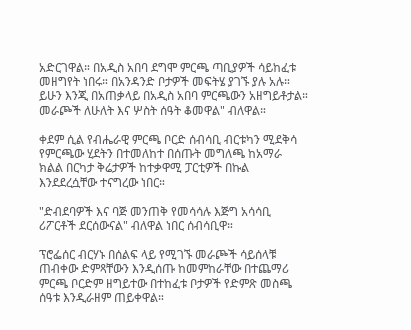አድርገዋል። በአዲስ አበባ ደግሞ ምርጫ ጣቢያዎች ሳይከፈቱ መዘግየት ነበሩ። በአንዳንድ ቦታዎች መፍትሄ ያገኙ ያሉ አሉ። ይሁን እንጂ በአጠቃላይ በአዲስ አበባ ምርጫውን አዘግይቶታል። መራጮች ለሁለት እና ሦስት ሰዓት ቆመዋል" ብለዋል።

ቀደም ሲል የብሔራዊ ምርጫ ቦርድ ሰብሳቢ ብርቱካን ሚደቅሳ የምርጫው ሂደትን በተመለከተ በሰጡት መግለጫ ከአማራ ክልል በርካታ ቅሬታዎች ከተቃዋሚ ፓርቲዎች በኩል እንደደረሷቸው ተናግረው ነበር።

"ድብደባዎች እና ባጅ መንጠቅ የመሳሳሉ እጅግ አሳሳቢ ሪፖርቶች ደርሰውናል" ብለዋል ነበር ሰብሳቢዋ።

ፕሮፌሰር ብርሃኑ በሰልፍ ላይ የሚገኙ መራጮች ሳይሰላቹ ጠብቀው ድምጻቸውን እንዲሰጡ ከመምከራቸው በተጨማሪ ምርጫ ቦርድም ዘግይተው በተከፈቱ ቦታዎች የድምጽ መስጫ ሰዓቱ እንዲራዘም ጠይቀዋል።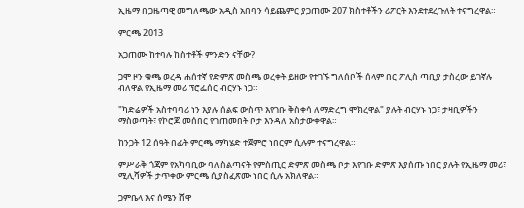ኢዜማ በጋዜጣዊ መግለጫው አዲስ አበባን ሳይጨምር ያጋጠሙ 207 ክስተቶችን ሪፖርት እንደተደረጉለት ተናግረዋል።

ምርጫ 2013

አጋጠሙ ከተባሉ ከስተቶች ምንድን ናቸው?

ጋሞ ዞን ቁጫ ወረዳ ሐሰተኛ የድምጽ መስጫ ወረቀት ይዘው የተገኙ ግለሰቦች ሰላም በር ፖሊስ ጣቢያ ታስረው ይገኛሉ ብለዋል የኢዜማ መሪ ፕሮፌሰር ብርሃኑ ነጋ።

"ካድሬዎች አስተባባሪ ነን እያሉ ሰልፍ ውስጥ እየገቡ ቅስቀሳ ለማድረግ ሞክረዋል" ያሉት ብርሃኑ ነጋ፣ ታዛቢዎችን ማስወጣት፣ የኮሮጆ መሰበር የገጠመበት ቦታ እንዳለ አስታውቀዋል።

ከንጋት 12 ሰዓት በፊት ምርጫ ማካሄድ ተጀምሮ ነበርም ሲሉም ተናግረዋል።

ምሥራቅ ጎጃም የአካባቢው ባለስልጣናት የምስጢር ድምጽ መስጫ ቦታ እየገቡ ድምጽ እያሰጡ ነበር ያሉት የኢዜማ መሪ፣ ሚሊሻዎች ታጥቀው ምርጫ ሲያስፈጽሙ ነበር ሲሉ አክለዋል።

ጋምቤላ እና ሰሜን ሸዋ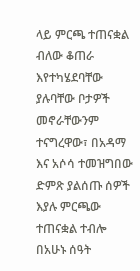ላይ ምርጫ ተጠናቋል ብለው ቆጠራ እየተካሄደባቸው ያሉባቸው ቦታዎች መኖራቸውንም ተናግረዋው፣ በአዳማ እና አሶሳ ተመዝግበው ድምጽ ያልሰጡ ሰዎች እያሉ ምርጫው ተጠናቋል ተብሎ በአሁኑ ሰዓት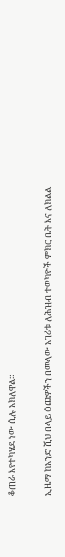ቆጠራ እየተካሄደ ነው ሲሉ አክለዋል።

ኢዜማ ከአንድ ሺህ በላይ ዕጩዎችን በመላው አገሪቱ ለሕዝብ ተወካዮች ምክር ቤት እና ለክልል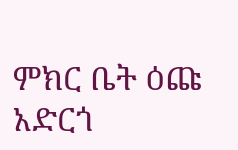ምክር ቤት ዕጩ አድርጎ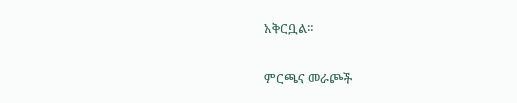አቅርቧል።

ምርጫና መራጮች